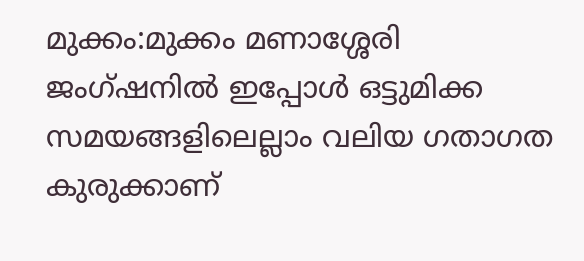മുക്കം:മുക്കം മണാശ്ശേരി ജംഗ്ഷനിൽ ഇപ്പോൾ ഒട്ടുമിക്ക സമയങ്ങളിലെല്ലാം വലിയ ഗതാഗത കുരുക്കാണ്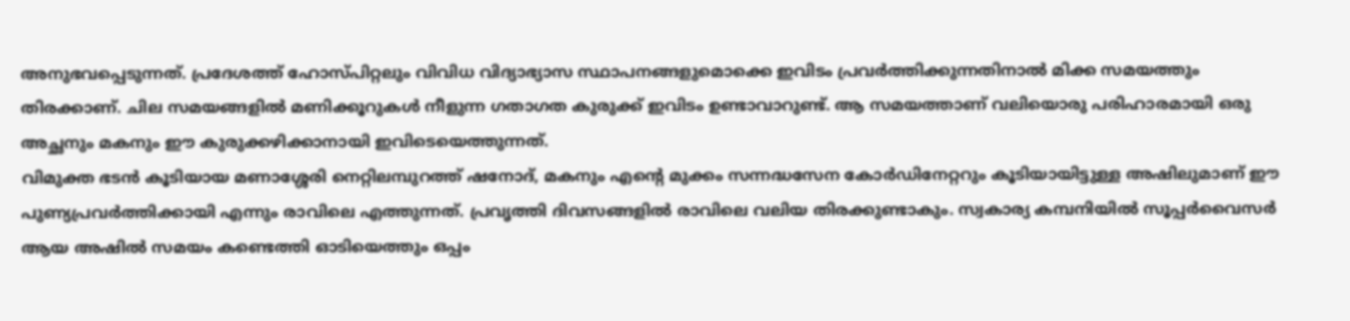അനുഭവപ്പെടുന്നത്. പ്രദേശത്ത് ഹോസ്പിറ്റലും വിവിധ വിദ്യാഭ്യാസ സ്ഥാപനങ്ങളുമൊക്കെ ഇവിടം പ്രവർത്തിക്കുന്നതിനാൽ മിക്ക സമയത്തും തിരക്കാണ്. ചില സമയങ്ങളിൽ മണിക്കൂറുകൾ നീളുന്ന ഗതാഗത കുരുക്ക് ഇവിടം ഉണ്ടാവാറുണ്ട്. ആ സമയത്താണ് വലിയൊരു പരിഹാരമായി ഒരു അച്ഛനും മകനും ഈ കുരുക്കഴിക്കാനായി ഇവിടെയെത്തുന്നത്.
വിമുക്ത ഭടൻ കൂടിയായ മണാശ്ശേരി നെറ്റിലമ്പുറത്ത് ഷനോദ്, മകനും എന്റെ മുക്കം സന്നദ്ധസേന കോർഡിനേറ്ററും കൂടിയായിട്ടുള്ള അഷിലുമാണ് ഈ പുണ്യപ്രവർത്തിക്കായി എന്നും രാവിലെ എത്തുന്നത്. പ്രവൃത്തി ദിവസങ്ങളിൽ രാവിലെ വലിയ തിരക്കുണ്ടാകും. സ്വകാര്യ കമ്പനിയിൽ സൂപ്പർവൈസർ ആയ അഷിൽ സമയം കണ്ടെത്തി ഓടിയെത്തും ഒപ്പം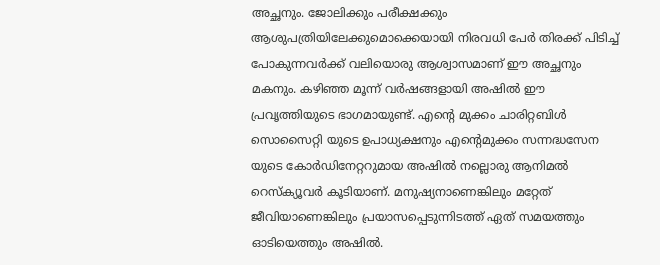അച്ഛനും. ജോലിക്കും പരീക്ഷക്കും ആശുപത്രിയിലേക്കുമൊക്കെയായി നിരവധി പേർ തിരക്ക് പിടിച്ച് പോകുന്നവർക്ക് വലിയൊരു ആശ്വാസമാണ് ഈ അച്ഛനും മകനും. കഴിഞ്ഞ മൂന്ന് വർഷങ്ങളായി അഷിൽ ഈ പ്രവൃത്തിയുടെ ഭാഗമായുണ്ട്. എന്റെ മുക്കം ചാരിറ്റബിൾ സൊസൈറ്റി യുടെ ഉപാധ്യക്ഷനും എന്റെമുക്കം സന്നദ്ധസേന യുടെ കോർഡിനേറ്ററുമായ അഷിൽ നല്ലൊരു ആനിമൽ റെസ്ക്യൂവർ കൂടിയാണ്. മനുഷ്യനാണെങ്കിലും മറ്റേത് ജീവിയാണെങ്കിലും പ്രയാസപ്പെടുന്നിടത്ത് ഏത് സമയത്തും ഓടിയെത്തും അഷിൽ.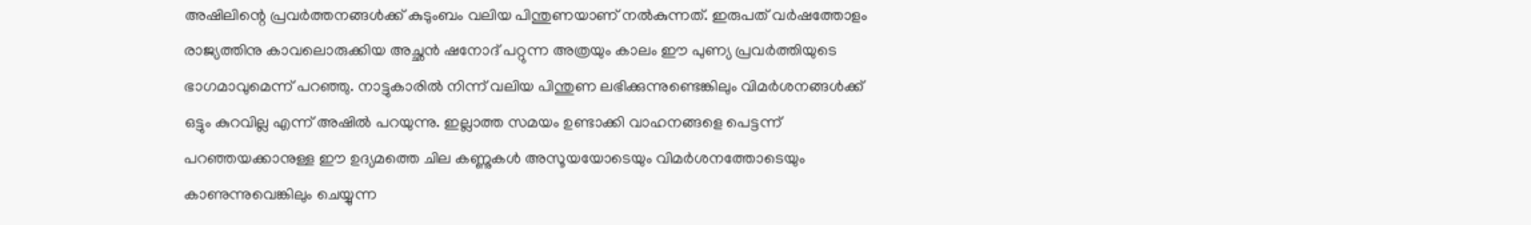അഷിലിന്റെ പ്രവർത്തനങ്ങൾക്ക് കുടുംബം വലിയ പിന്തുണയാണ് നൽകുന്നത്. ഇരുപത് വർഷത്തോളം രാജ്യത്തിനു കാവലൊരുക്കിയ അച്ഛൻ ഷനോദ് പറ്റുന്ന അത്രയും കാലം ഈ പുണ്യ പ്രവർത്തിയുടെ ഭാഗമാവുമെന്ന് പറഞ്ഞു. നാട്ടുകാരിൽ നിന്ന് വലിയ പിന്തുണ ലഭിക്കുന്നുണ്ടെങ്കിലും വിമർശനങ്ങൾക്ക് ഒട്ടും കുറവില്ല എന്ന് അഷിൽ പറയുന്നു. ഇല്ലാത്ത സമയം ഉണ്ടാക്കി വാഹനങ്ങളെ പെട്ടന്ന് പറഞ്ഞയക്കാനുള്ള ഈ ഉദ്യമത്തെ ചില കണ്ണുകൾ അസൂയയോടെയും വിമർശനത്തോടെയും കാണുന്നുവെങ്കിലും ചെയ്യുന്ന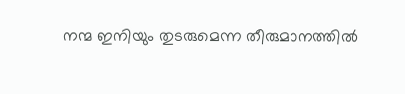നന്മ ഇനിയും തുടരുമെന്ന തീരുമാനത്തിൽ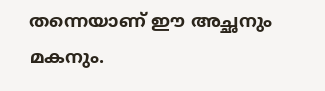തന്നെയാണ് ഈ അച്ഛനും മകനും.